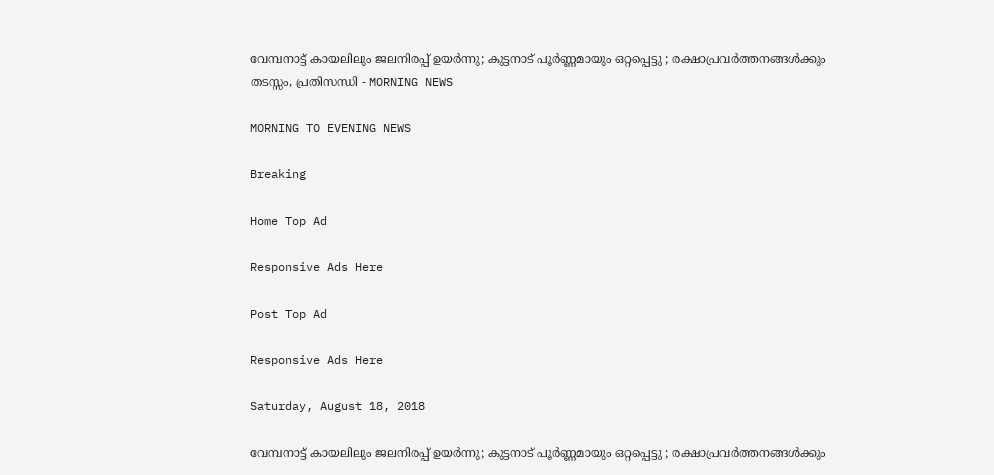വേമ്പനാട്ട് കായലിലും ജലനിരപ്പ് ഉയര്‍ന്നു; കുട്ടനാട് പൂര്‍ണ്ണമായും ഒറ്റപ്പെട്ടു ; രക്ഷാപ്രവര്‍ത്തനങ്ങള്‍ക്കും തടസ്സം, പ്രതിസന്ധി - MORNING NEWS

MORNING TO EVENING NEWS

Breaking

Home Top Ad

Responsive Ads Here

Post Top Ad

Responsive Ads Here

Saturday, August 18, 2018

വേമ്പനാട്ട് കായലിലും ജലനിരപ്പ് ഉയര്‍ന്നു; കുട്ടനാട് പൂര്‍ണ്ണമായും ഒറ്റപ്പെട്ടു ; രക്ഷാപ്രവര്‍ത്തനങ്ങള്‍ക്കും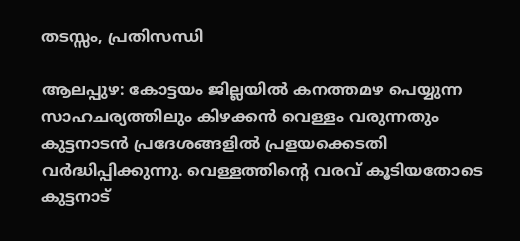തടസ്സം, പ്രതിസന്ധി

ആലപ്പുഴ: കോട്ടയം ജില്ലയില്‍ കനത്തമഴ പെയ്യുന്ന സാഹചര്യത്തിലും കിഴക്കന്‍ വെള്ളം വരുന്നതും കുട്ടനാടന്‍ പ്രദേശങ്ങളില്‍ പ്രളയക്കെടതി വര്‍ദ്ധിപ്പിക്കുന്നു. വെള്ളത്തിന്റെ വരവ് കൂടിയതോടെ കുട്ടനാട്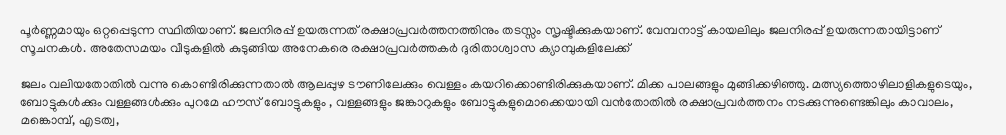പൂര്‍ണ്ണമായും ഒറ്റപ്പെടുന്ന സ്ഥിതിയാണ്. ജലനിരപ്പ് ഉയരുന്നത് രക്ഷാപ്രവര്‍ത്തനത്തിനും തടസ്സം സൃഷ്ടിക്കുകയാണ്. വേമ്പനാട്ട് കായലിലും ജലനിരപ്പ് ഉയരുന്നതായിട്ടാണ് സൂചനകള്‍. അതേസമയം വീടുകളില്‍ കുടുങ്ങിയ അനേകരെ രക്ഷാപ്രവര്‍ത്തകര്‍ ദുരിതാശ്വാസ ക്യാമ്പുകളിലേക്ക്

ജലം വലിയതോതില്‍ വന്നു കൊണ്ടിരിക്കുന്നതാല്‍ ആലപ്പുഴ ടൗണിലേക്കും വെള്ളം കയറിക്കൊണ്ടിരിക്കുകയാണ്. മിക്ക പാലങ്ങളും മുങ്ങിക്കഴിഞ്ഞു. മത്സ്യത്തൊഴിലാളികളുടെയും, ബോട്ടുകള്‍ക്കും വള്ളങ്ങള്‍ക്കും പുറമേ ഹൗസ് ബോട്ടുകളും , വള്ളങ്ങളും ജങ്കാറുകളും ബോട്ടുകളുമൊക്കെയായി വന്‍തോതില്‍ രക്ഷാപ്രവര്‍ത്തനം നടക്കുന്നുണ്ടെങ്കിലും കാവാലം, മങ്കൊമ്പ്, എടത്വ,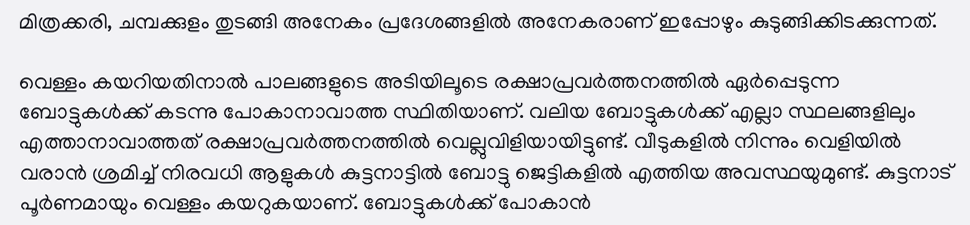മിത്രക്കരി, ചമ്പക്കുളം തുടങ്ങി അനേകം പ്രദേശങ്ങളില്‍ അനേകരാണ് ഇപ്പോഴും കുടുങ്ങിക്കിടക്കുന്നത്.

വെള്ളം കയറിയതിനാല്‍ പാലങ്ങളുടെ അടിയിലൂടെ രക്ഷാപ്രവര്‍ത്തനത്തില്‍ ഏര്‍പ്പെടുന്ന ബോട്ടുകള്‍ക്ക് കടന്നു പോകാനാവാത്ത സ്ഥിതിയാണ്. വലിയ ബോട്ടുകള്‍ക്ക് എല്ലാ സ്ഥലങ്ങളിലും എത്താനാവാത്തത് രക്ഷാപ്രവര്‍ത്തനത്തില്‍ വെല്ലുവിളിയായിട്ടുണ്ട്. വീടുകളില്‍ നിന്നും വെളിയില്‍ വരാന്‍ ശ്രമിച്ച് നിരവധി ആളുകള്‍ കുട്ടനാട്ടില്‍ ബോട്ടു ജെട്ടികളില്‍ എത്തിയ അവസ്ഥയുമുണ്ട്. കുട്ടനാട് പൂര്‍ണമായും വെള്ളം കയറുകയാണ്. ബോട്ടുകള്‍ക്ക് പോകാന്‍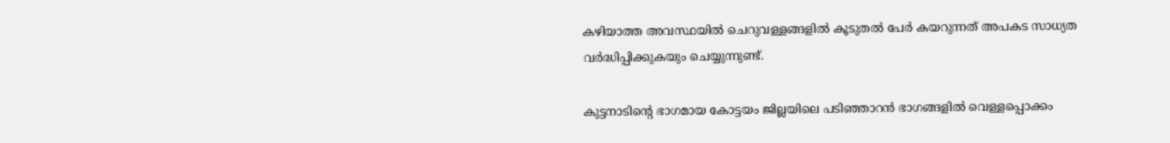കഴിയാത്ത അവസ്ഥയില്‍ ചെറുവള്ളങ്ങളില്‍ കൂടുതല്‍ പേര്‍ കയറുന്നത് അപകട സാധ്യത വര്‍ദ്ധിപ്പിക്കുകയും ചെയ്യുന്നുണ്ട്.

കുട്ടനാടിന്റെ ഭാഗമായ കോട്ടയം ജില്ലയിലെ പടിഞ്ഞാറന്‍ ഭാഗങ്ങളില്‍ വെള്ളപ്പൊക്കം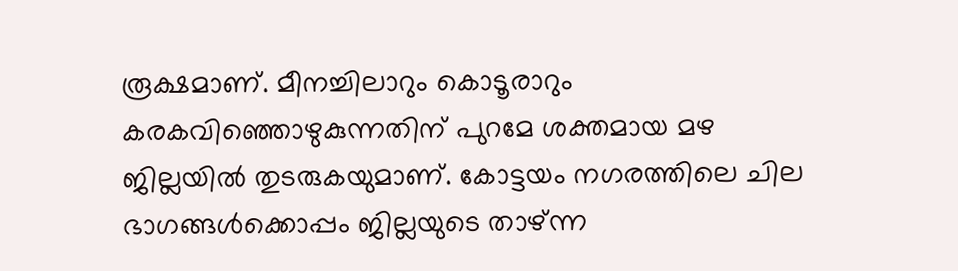രൂക്ഷമാണ്. മീനച്ചിലാറും കൊടൂരാറും കരകവിഞ്ഞൊഴുകുന്നതിന് പുറമേ ശക്തമായ മഴ ജില്ലയില്‍ തുടരുകയുമാണ്. കോട്ടയം നഗരത്തിലെ ചില ഭാഗങ്ങള്‍ക്കൊപ്പം ജില്ലയുടെ താഴ്ന്ന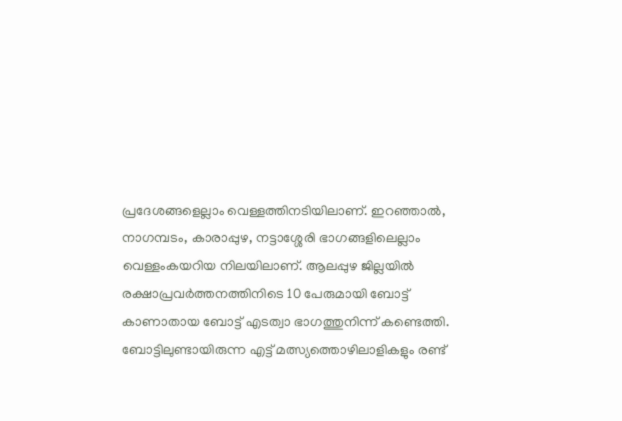പ്രദേശങ്ങളെല്ലാം വെള്ളത്തിനടിയിലാണ്. ഇറഞ്ഞാല്‍, നാഗമ്പടം, കാരാപ്പുഴ, നട്ടാശ്ശേരി ഭാഗങ്ങളിലെല്ലാം വെള്ളംകയറിയ നിലയിലാണ്. ആലപ്പുഴ ജില്ലയില്‍ രക്ഷാപ്രവര്‍ത്തനത്തിനിടെ 10 പേരുമായി ബോട്ട് കാണാതായ ബോട്ട് എടത്വാ ഭാഗത്തുനിന്ന് കണ്ടെത്തി. ബോട്ടിലുണ്ടായിരുന്ന എട്ട് മത്സ്യത്തൊഴിലാളികളും രണ്ട്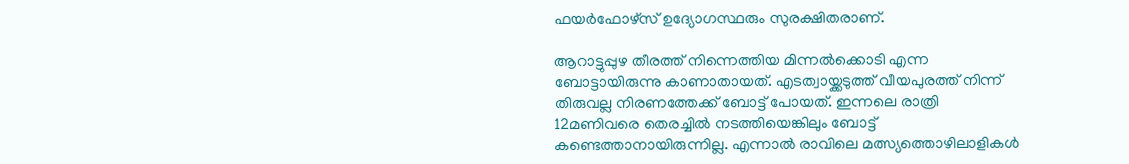ഫയര്‍ഫോഴ്‌സ് ഉദ്യോഗസ്ഥരും സുരക്ഷിതരാണ്.

ആറാട്ടുപ്പുഴ തീരത്ത് നിന്നെത്തിയ മിന്നല്‍ക്കൊടി എന്ന ബോട്ടായിരുന്നു കാണാതായത്. എടത്വായ്ക്കടുത്ത് വീയപുരത്ത് നിന്ന് തിരുവല്ല നിരണത്തേക്ക് ബോട്ട് പോയത്. ഇന്നലെ രാത്രി 12മണിവരെ തെരച്ചില്‍ നടത്തിയെങ്കിലും ബോട്ട് കണ്ടെത്താനായിരുന്നില്ല. എന്നാല്‍ രാവിലെ മത്സ്യത്തൊഴിലാളികള്‍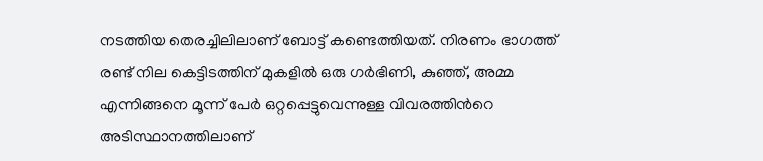നടത്തിയ തെരച്ചിലിലാണ് ബോട്ട് കണ്ടെത്തിയത്. നിരണം ഭാഗത്ത് രണ്ട് നില കെട്ടിടത്തിന് മുകളില്‍ ഒരു ഗര്‍ഭിണി, കുഞ്ഞ്, അമ്മ എന്നിങ്ങനെ മൂന്ന് പേര്‍ ഒറ്റപ്പെട്ടുവെന്നുള്ള വിവരത്തിന്‍റെ അടിസ്ഥാനത്തിലാണ്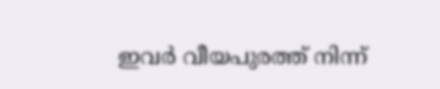ഇവര്‍ വീയപുരത്ത് നിന്ന്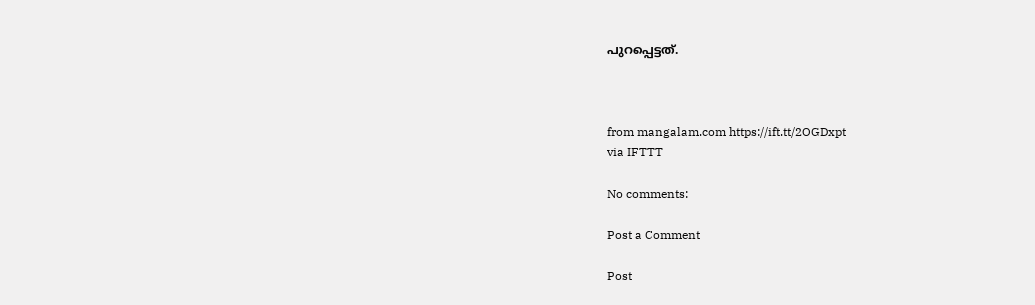പുറപ്പെട്ടത്.



from mangalam.com https://ift.tt/2OGDxpt
via IFTTT

No comments:

Post a Comment

Post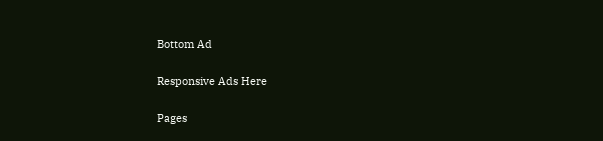Bottom Ad

Responsive Ads Here

Pages